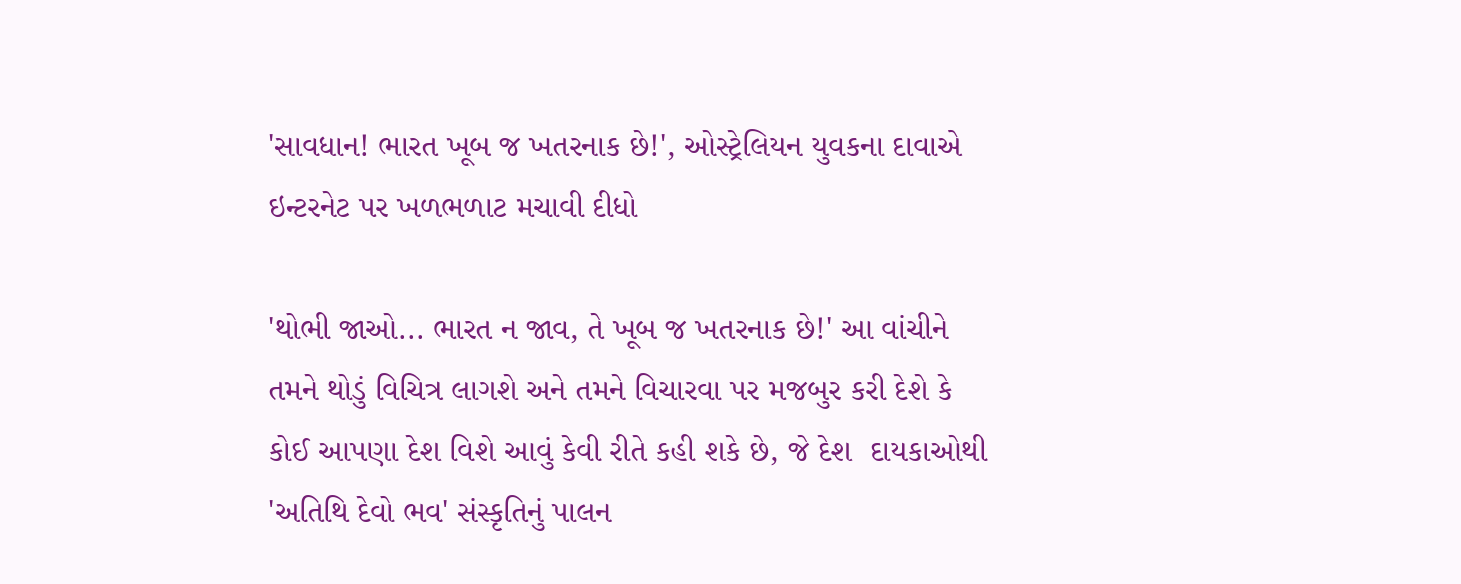'સાવધાન! ભારત ખૂબ જ ખતરનાક છે!', ઓસ્ટ્રેલિયન યુવકના દાવાએ ઇન્ટરનેટ પર ખળભળાટ મચાવી દીધો

'થોભી જાઓ... ભારત ન જાવ, તે ખૂબ જ ખતરનાક છે!' આ વાંચીને તમને થોડું વિચિત્ર લાગશે અને તમને વિચારવા પર મજબુર કરી દેશે કે કોઈ આપણા દેશ વિશે આવું કેવી રીતે કહી શકે છે, જે દેશ  દાયકાઓથી 'અતિથિ દેવો ભવ' સંસ્કૃતિનું પાલન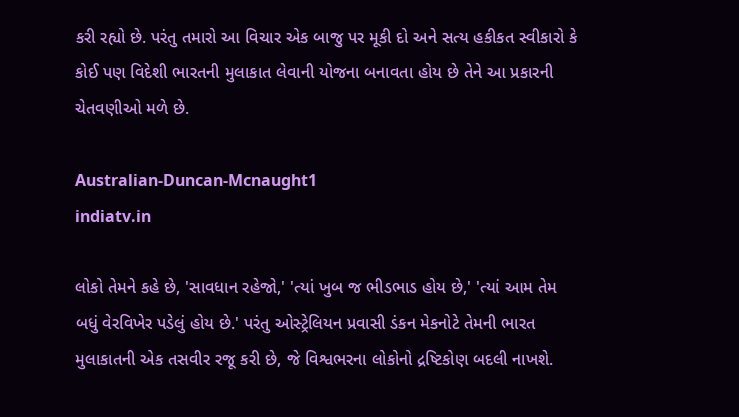કરી રહ્યો છે. પરંતુ તમારો આ વિચાર એક બાજુ પર મૂકી દો અને સત્ય હકીકત સ્વીકારો કે કોઈ પણ વિદેશી ભારતની મુલાકાત લેવાની યોજના બનાવતા હોય છે તેને આ પ્રકારની ચેતવણીઓ મળે છે.

Australian-Duncan-Mcnaught1
indiatv.in

લોકો તેમને કહે છે, 'સાવધાન રહેજો,' 'ત્યાં ખુબ જ ભીડભાડ હોય છે,' 'ત્યાં આમ તેમ બધું વેરવિખેર પડેલું હોય છે.' પરંતુ ઓસ્ટ્રેલિયન પ્રવાસી ડંકન મેકનોટે તેમની ભારત મુલાકાતની એક તસવીર રજૂ કરી છે, જે વિશ્વભરના લોકોનો દ્રષ્ટિકોણ બદલી નાખશે.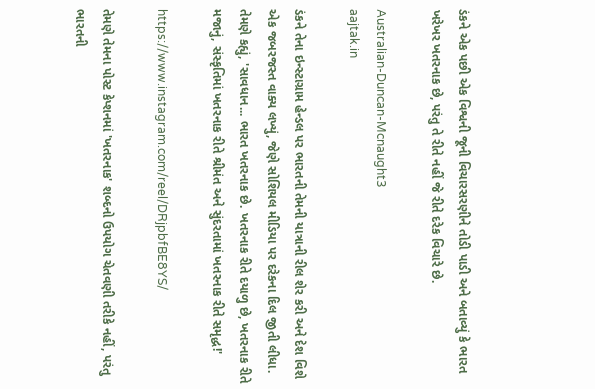ડંકને એક પછી એક વિશ્વની જૂની વિચારસરણીને તોડી પાડી અને બતાવ્યું કે ભારત ખરેખર ખતરનાક છે, પરંતુ તે રીતે નહીં જે રીતે દરેક વિચારે છે.

Australian-Duncan-Mcnaught3
aajtak.in

ડંકને તેના ઇન્સ્ટાગ્રામ હેન્ડલ પર ભારતની તેમની યાત્રાની રીલ શેર કરી અને દેશ વિશે એક જબરજસ્ત વાક્ય લખ્યું, જેણે સોશિયલ મીડિયા પર દરેકના દિલ જીતી લીધા. તેમણે કહ્યું, 'સાવધાન... ભારત ખતરનાક છે. ખતરનાક રીતે દયાળુ છે, ખતરનાક રીતે મજાનું, સંસ્કૃતિમાં ખતરનાક રીતે શ્રીમંત અને સુંદરતામાં ખતરનાક રીતે સમૃદ્ધ!'

https://www.instagram.com/reel/DRjpbfBE8YS/

તેમણે તેમના પોસ્ટ કેપ્શનમાં 'ખતરનાક' શબ્દનો ઉપયોગ ચેતવણી તરીકે નહીં, પરંતુ ભારતની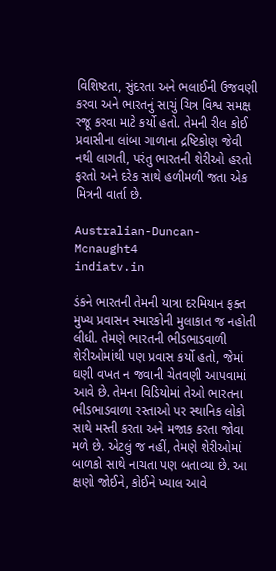વિશિષ્ટતા, સુંદરતા અને ભલાઈની ઉજવણી કરવા અને ભારતનું સાચું ચિત્ર વિશ્વ સમક્ષ રજૂ કરવા માટે કર્યો હતો. તેમની રીલ કોઈ પ્રવાસીના લાંબા ગાળાના દ્રષ્ટિકોણ જેવી નથી લાગતી, પરંતુ ભારતની શેરીઓ હરતો ફરતો અને દરેક સાથે હળીમળી જતા એક મિત્રની વાર્તા છે.

Australian-Duncan-Mcnaught4
indiatv.in

ડંકને ભારતની તેમની યાત્રા દરમિયાન ફક્ત મુખ્ય પ્રવાસન સ્મારકોની મુલાકાત જ નહોતી લીધી. તેમણે ભારતની ભીડભાડવાળી શેરીઓમાંથી પણ પ્રવાસ કર્યો હતો, જેમાં ઘણી વખત ન જવાની ચેતવણી આપવામાં આવે છે. તેમના વિડિયોમાં તેઓ ભારતના ભીડભાડવાળા રસ્તાઓ પર સ્થાનિક લોકો સાથે મસ્તી કરતા અને મજાક કરતા જોવા મળે છે. એટલું જ નહીં, તેમણે શેરીઓમાં બાળકો સાથે નાચતા પણ બતાવ્યા છે. આ ક્ષણો જોઈને, કોઈને ખ્યાલ આવે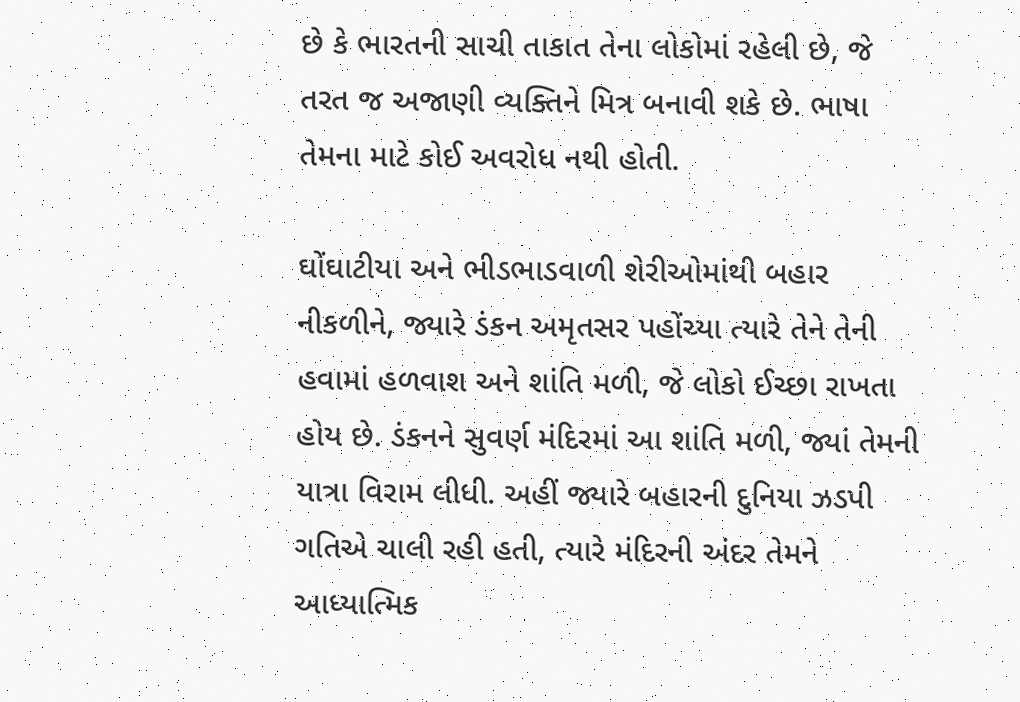છે કે ભારતની સાચી તાકાત તેના લોકોમાં રહેલી છે, જે તરત જ અજાણી વ્યક્તિને મિત્ર બનાવી શકે છે. ભાષા તેમના માટે કોઈ અવરોધ નથી હોતી.

ઘોંઘાટીયા અને ભીડભાડવાળી શેરીઓમાંથી બહાર નીકળીને, જ્યારે ડંકન અમૃતસર પહોંચ્યા ત્યારે તેને તેની હવામાં હળવાશ અને શાંતિ મળી, જે લોકો ઈચ્છા રાખતા હોય છે. ડંકનને સુવર્ણ મંદિરમાં આ શાંતિ મળી, જ્યાં તેમની યાત્રા વિરામ લીધી. અહીં જ્યારે બહારની દુનિયા ઝડપી ગતિએ ચાલી રહી હતી, ત્યારે મંદિરની અંદર તેમને આધ્યાત્મિક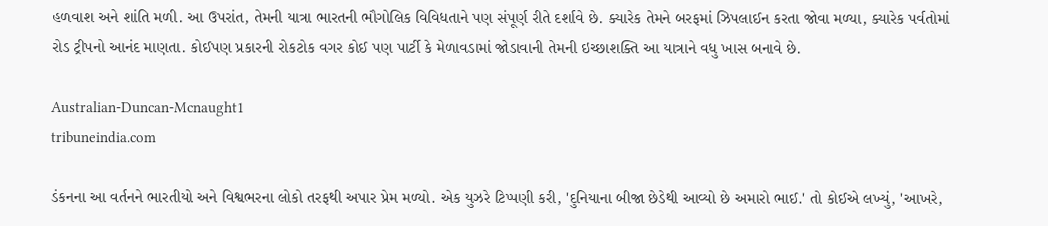હળવાશ અને શાંતિ મળી. આ ઉપરાંત, તેમની યાત્રા ભારતની ભૌગોલિક વિવિધતાને પણ સંપૂર્ણ રીતે દર્શાવે છે. ક્યારેક તેમને બરફમાં ઝિપલાઈન કરતા જોવા મળ્યા, ક્યારેક પર્વતોમાં રોડ ટ્રીપનો આનંદ માણતા. કોઈપણ પ્રકારની રોકટોક વગર કોઈ પણ પાર્ટી કે મેળાવડામાં જોડાવાની તેમની ઇચ્છાશક્તિ આ યાત્રાને વધુ ખાસ બનાવે છે.

Australian-Duncan-Mcnaught1
tribuneindia.com

ડંકનના આ વર્તનને ભારતીયો અને વિશ્વભરના લોકો તરફથી અપાર પ્રેમ મળ્યો. એક યુઝરે ટિપ્પણી કરી, 'દુનિયાના બીજા છેડેથી આવ્યો છે અમારો ભાઈ.' તો કોઈએ લખ્યું, 'આખરે,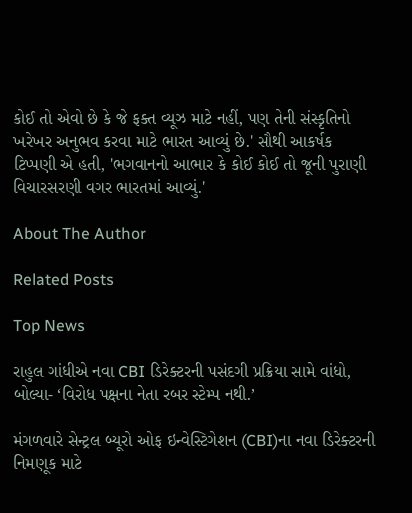કોઈ તો એવો છે કે જે ફક્ત વ્યૂઝ માટે નહીં, પણ તેની સંસ્કૃતિનો ખરેખર અનુભવ કરવા માટે ભારત આવ્યું છે.' સૌથી આકર્ષક ટિપ્પણી એ હતી, 'ભગવાનનો આભાર કે કોઈ કોઈ તો જૂની પુરાણી વિચારસરણી વગર ભારતમાં આવ્યું.'

About The Author

Related Posts

Top News

રાહુલ ગાંધીએ નવા CBI ડિરેક્ટરની પસંદગી પ્રક્રિયા સામે વાંધો, બોલ્યા- ‘વિરોધ પક્ષના નેતા રબર સ્ટેમ્પ નથી.’

મંગળવારે સેન્ટ્રલ બ્યૂરો ઓફ ઇન્વેસ્ટિગેશન (CBI)ના નવા ડિરેક્ટરની નિમણૂક માટે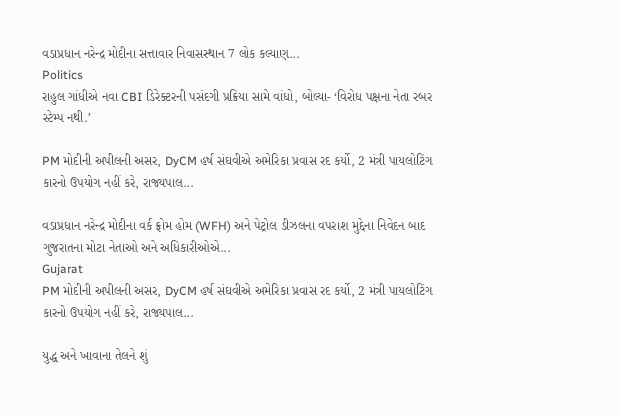વડાપ્રધાન નરેન્દ્ર મોદીના સત્તાવાર નિવાસસ્થાન 7 લોક કલ્યાણ...
Politics
રાહુલ ગાંધીએ નવા CBI ડિરેક્ટરની પસંદગી પ્રક્રિયા સામે વાંધો, બોલ્યા- ‘વિરોધ પક્ષના નેતા રબર સ્ટેમ્પ નથી.’

PM મોદીની અપીલની અસર, DyCM હર્ષ સંઘવીએ અમેરિકા પ્રવાસ રદ કર્યો, 2 મંત્રી પાયલોટિંગ કારનો ઉપયોગ નહીં કરે, રાજ્યપાલ...

વડાપ્રધાન નરેન્દ્ર મોદીના વર્ક ફ્રોમ હોમ (WFH) અને પેટ્રોલ ડીઝલના વપરાશ મુદ્દેના નિવેદન બાદ ગુજરાતના મોટા નેતાઓ અને અધિકારીઓએ...
Gujarat
PM મોદીની અપીલની અસર, DyCM હર્ષ સંઘવીએ અમેરિકા પ્રવાસ રદ કર્યો, 2 મંત્રી પાયલોટિંગ કારનો ઉપયોગ નહીં કરે, રાજ્યપાલ...

યુદ્ધ અને ખાવાના તેલને શું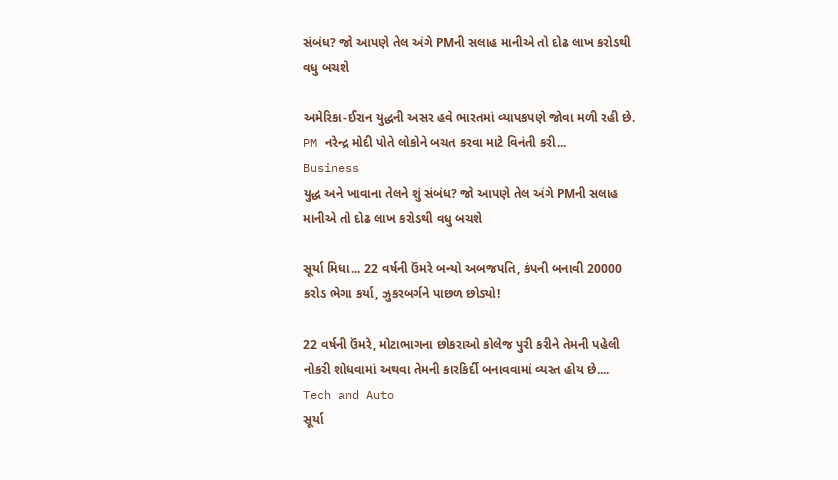સંબંધ? જો આપણે તેલ અંગે PMની સલાહ માનીએ તો દોઢ લાખ કરોડથી વધુ બચશે

અમેરિકા-ઈરાન યુદ્ધની અસર હવે ભારતમાં વ્યાપકપણે જોવા મળી રહી છે. PM નરેન્દ્ર મોદી પોતે લોકોને બચત કરવા માટે વિનંતી કરી...
Business
યુદ્ધ અને ખાવાના તેલને શું સંબંધ? જો આપણે તેલ અંગે PMની સલાહ માનીએ તો દોઢ લાખ કરોડથી વધુ બચશે

સૂર્યા મિધા... 22 વર્ષની ઉંમરે બન્યો અબજપતિ, કંપની બનાવી 20000 કરોડ ભેગા કર્યા, ઝુકરબર્ગને પાછળ છોડ્યો!

22 વર્ષની ઉંમરે, મોટાભાગના છોકરાઓ કોલેજ પુરી કરીને તેમની પહેલી નોકરી શોધવામાં અથવા તેમની કારકિર્દી બનાવવામાં વ્યસ્ત હોય છે....
Tech and Auto
સૂર્યા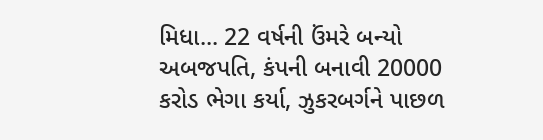મિધા... 22 વર્ષની ઉંમરે બન્યો અબજપતિ, કંપની બનાવી 20000 કરોડ ભેગા કર્યા, ઝુકરબર્ગને પાછળ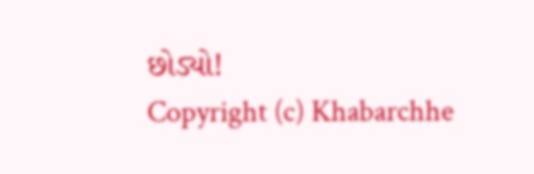છોડ્યો!
Copyright (c) Khabarchhe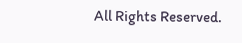All Rights Reserved.